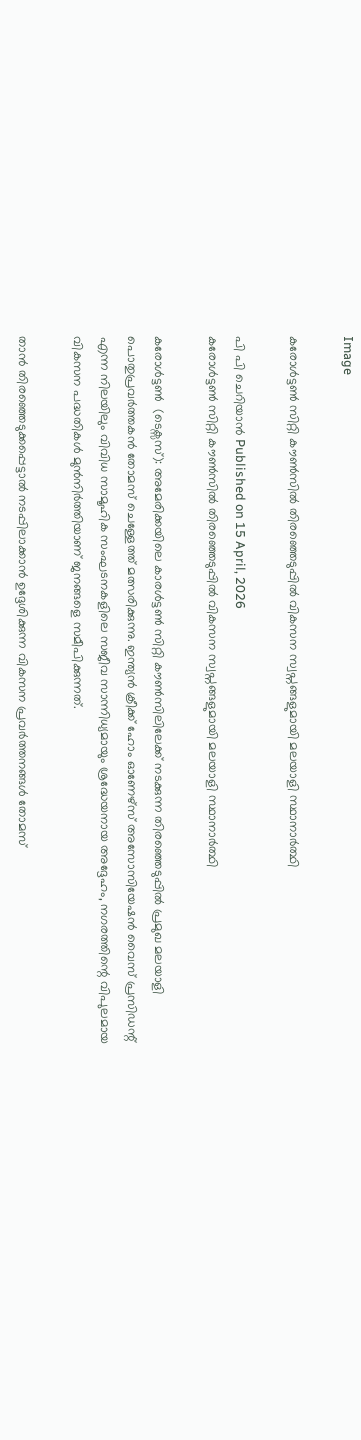Image

കരോൾട്ടൺ സിറ്റി കൗൺസിൽ തിരഞ്ഞെടുപ്പിൽ വികസന സ്വപ്നങ്ങളുമായി മലയാളി സ്ഥാനാർത്ഥി

പി പി ചെറിയാൻ Published on 15 April, 2026
കരോൾട്ടൺ സിറ്റി കൗൺസിൽ തിരഞ്ഞെടുപ്പിൽ വികസന സ്വപ്നങ്ങളുമായി മലയാളി സ്ഥാനാർത്ഥി

കരോൾട്ടൺ  (ടെക്സസ്): അമേരിക്കയിലെ കാരൾട്ടൺ സിറ്റി കൗൺസിലിലേക്ക് നടക്കുന്ന തിരഞ്ഞെടുപ്പിൽ പ്രമുഖ മലയാളി പൊതുപ്രവർത്തകൻ തോമസ് ചെള്ളേത്ത് മത്സരിക്കുന്നു. ഇന്ത്യൻ ക്രീക്ക് ഹോം ഓണേഴ്സ് അസോസിയേഷൻ വൈസ് പ്രസിഡന്റ് എന്ന നിലയിലും വിവിധ സാമൂഹിക സംഘടനകളിലെ സജീവ സാന്നിധ്യമായും ശ്രദ്ധേയനായ അദ്ദേഹം, നഗരത്തിന്റെ വിപുലമായ വികസന പദ്ധതികൾ മുൻനിർത്തിയാണ് ജനങ്ങളെ സമീപിക്കുന്നത്.

താൻ തിരഞ്ഞെടുക്കപ്പെട്ടാൽ നടപ്പിലാക്കാൻ ഉദ്ദേശിക്കുന്ന വികസന പ്രവർത്തനങ്ങൾ തോമസ്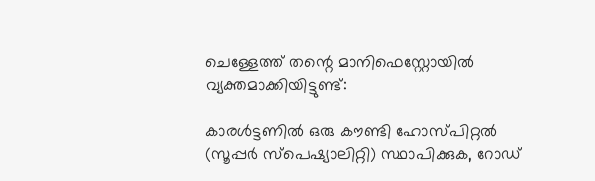ചെള്ളേത്ത് തന്റെ മാനിഫെസ്റ്റോയിൽ വ്യക്തമാക്കിയിട്ടുണ്ട്:

കാരൾട്ടണിൽ ഒരു കൗണ്ടി ഹോസ്പിറ്റൽ (സൂപ്പർ സ്പെഷ്യാലിറ്റി) സ്ഥാപിക്കുക, റോഡ്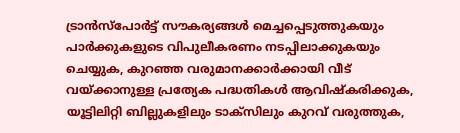ട്രാൻസ്‌പോർട്ട് സൗകര്യങ്ങൾ മെച്ചപ്പെടുത്തുകയും പാർക്കുകളുടെ വിപുലീകരണം നടപ്പിലാക്കുകയും ചെയ്യുക, കുറഞ്ഞ വരുമാനക്കാർക്കായി വീട് വയ്‌ക്കാനുള്ള പ്രത്യേക പദ്ധതികൾ ആവിഷ്കരിക്കുക, യൂട്ടിലിറ്റി ബില്ലുകളിലും ടാക്സിലും കുറവ് വരുത്തുക,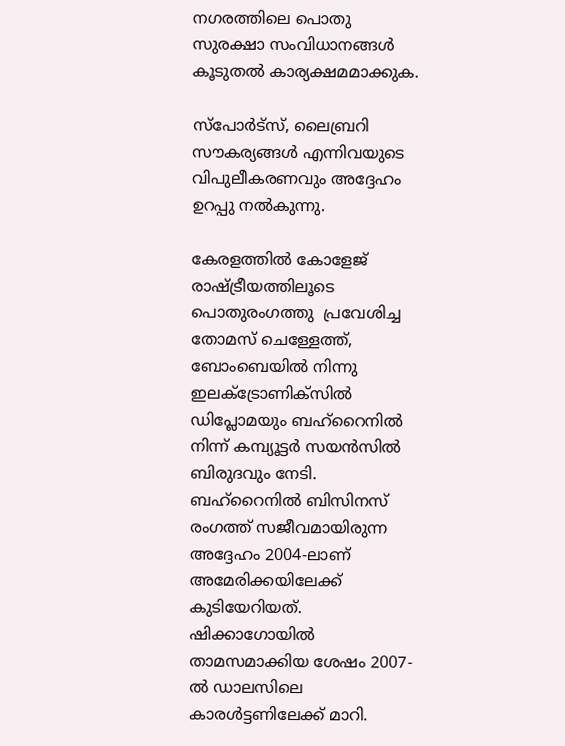നഗരത്തിലെ പൊതു സുരക്ഷാ സംവിധാനങ്ങൾ കൂടുതൽ കാര്യക്ഷമമാക്കുക.

സ്പോർട്സ്, ലൈബ്രറി സൗകര്യങ്ങൾ എന്നിവയുടെ വിപുലീകരണവും അദ്ദേഹം ഉറപ്പു നൽകുന്നു.

കേരളത്തിൽ കോളേജ് രാഷ്ട്രീയത്തിലൂടെ പൊതുരംഗത്തു  പ്രവേശിച്ച തോമസ് ചെള്ളേത്ത്, ബോംബെയിൽ നിന്നു ഇലക്ട്രോണിക്സിൽ ഡിപ്ലോമയും ബഹ്‌റൈനിൽ നിന്ന് കമ്പ്യൂട്ടർ സയൻസിൽ ബിരുദവും നേടി. ബഹ്‌റൈനിൽ ബിസിനസ് രംഗത്ത് സജീവമായിരുന്ന അദ്ദേഹം 2004-ലാണ് അമേരിക്കയിലേക്ക് കുടിയേറിയത്. ഷിക്കാഗോയിൽ താമസമാക്കിയ ശേഷം 2007-ൽ ഡാലസിലെ കാരൾട്ടണിലേക്ക് മാറി.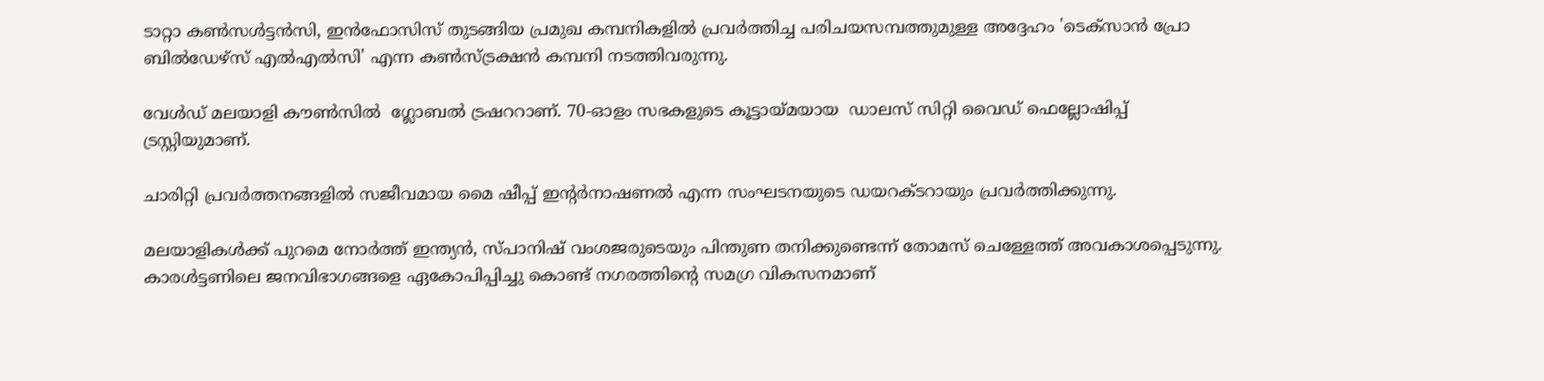ടാറ്റാ കൺസൾട്ടൻസി, ഇൻഫോസിസ് തുടങ്ങിയ പ്രമുഖ കമ്പനികളിൽ പ്രവർത്തിച്ച പരിചയസമ്പത്തുമുള്ള അദ്ദേഹം 'ടെക്സാൻ പ്രോ ബിൽഡേഴ്സ് എൽഎൽസി' എന്ന കൺസ്ട്രക്ഷൻ കമ്പനി നടത്തിവരുന്നു.

വേൾഡ് മലയാളി കൗൺസിൽ  ഗ്ലോബൽ ട്രഷററാണ്. 70-ഓളം സഭകളുടെ കൂട്ടായ്മയായ  ഡാലസ് സിറ്റി വൈഡ് ഫെല്ലോഷിപ്പ് ട്രസ്റ്റിയുമാണ്.

ചാരിറ്റി പ്രവർത്തനങ്ങളിൽ സജീവമായ മൈ ഷീപ്പ് ഇന്റർനാഷണൽ എന്ന സംഘടനയുടെ ഡയറക്ടറായും പ്രവർത്തിക്കുന്നു.

മലയാളികൾക്ക് പുറമെ നോർത്ത് ഇന്ത്യൻ, സ്പാനിഷ് വംശജരുടെയും പിന്തുണ തനിക്കുണ്ടെന്ന് തോമസ് ചെള്ളേത്ത് അവകാശപ്പെടുന്നു. കാരൾട്ടണിലെ ജനവിഭാഗങ്ങളെ ഏകോപിപ്പിച്ചു കൊണ്ട് നഗരത്തിന്റെ സമഗ്ര വികസനമാണ്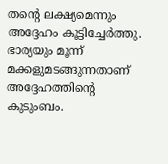തന്റെ ലക്ഷ്യമെന്നും അദ്ദേഹം കൂട്ടിച്ചേർത്തു. ഭാര്യയും മൂന്ന് മക്കളുമടങ്ങുന്നതാണ് അദ്ദേഹത്തിന്റെ കുടുംബം.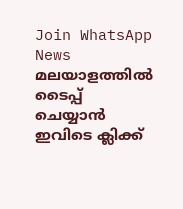Join WhatsApp News
മലയാളത്തില്‍ ടൈപ്പ് ചെയ്യാന്‍ ഇവിടെ ക്ലിക്ക്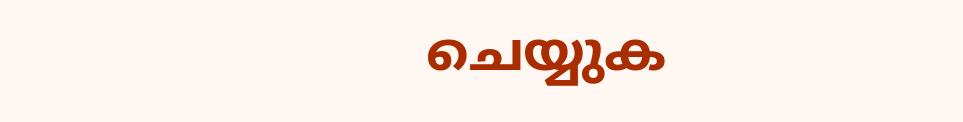ചെയ്യുക